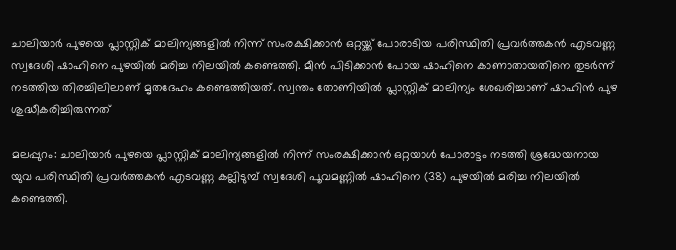ചാലിയാർ പുഴയെ പ്ലാസ്റ്റിക് മാലിന്യങ്ങളിൽ നിന്ന് സംരക്ഷിക്കാൻ ഒറ്റയ്ക്ക് പോരാടിയ പരിസ്ഥിതി പ്രവർത്തകൻ എടവണ്ണ സ്വദേശി ഷാഹിനെ പുഴയിൽ മരിച്ച നിലയിൽ കണ്ടെത്തി. മീൻ പിടിക്കാൻ പോയ ഷാഹിനെ കാണാതായതിനെ തുടർന്ന് നടത്തിയ തിരച്ചിലിലാണ് മൃതദേഹം കണ്ടെത്തിയത്. സ്വന്തം തോണിയിൽ പ്ലാസ്റ്റിക് മാലിന്യം ശേഖരിച്ചാണ് ഷാഹിൻ പുഴ ശുദ്ധീകരിച്ചിരുന്നത്

മലപ്പുറം: ചാലിയാർ പുഴയെ പ്ലാസ്റ്റിക് മാലിന്യങ്ങളിൽ നിന്ന് സംരക്ഷിക്കാൻ ഒറ്റയാൾ പോരാട്ടം നടത്തി ശ്രദ്ധേയനായ യുവ പരിസ്ഥിതി പ്രവർത്തകൻ എടവണ്ണ കല്ലിടുമ്പ് സ്വദേശി പൂവമണ്ണിൽ ഷാഹിനെ (38) പുഴയിൽ മരിച്ച നിലയിൽ കണ്ടെത്തി.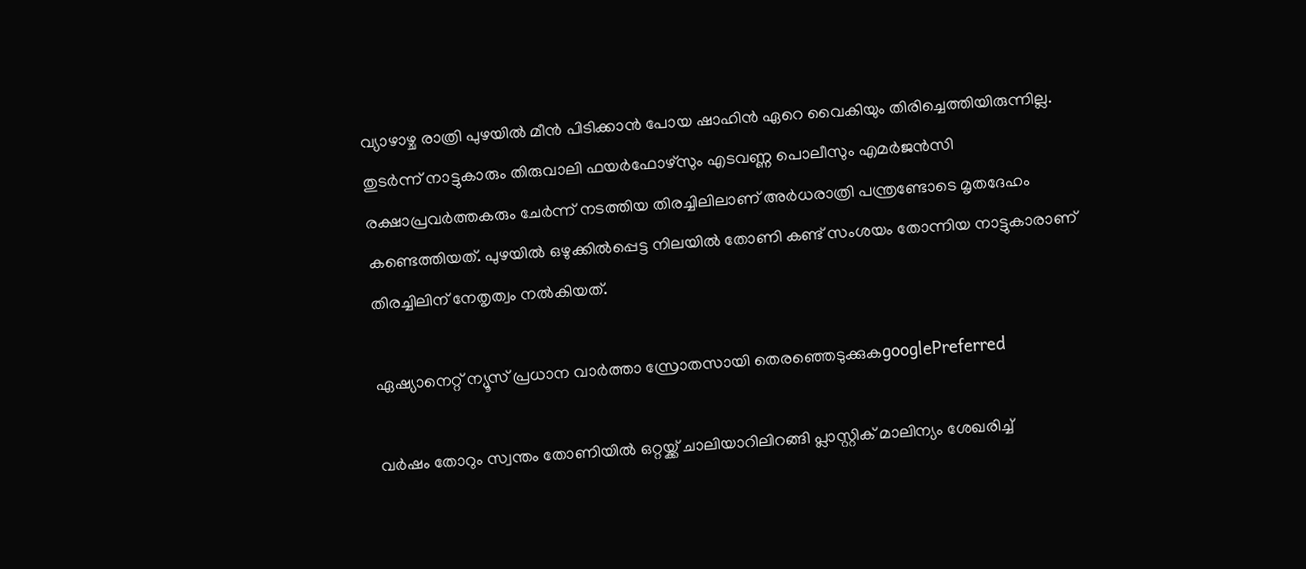വ്യാഴാഴ്ച രാത്രി പുഴയിൽ മീൻ പിടിക്കാൻ പോയ ഷാഹിൻ ഏറെ വൈകിയും തിരിച്ചെത്തിയിരുന്നില്ല. തുടർന്ന് നാട്ടുകാരും തിരുവാലി ഫയർഫോഴ്സും എടവണ്ണ പൊലീസും എമർജൻസി രക്ഷാപ്രവർത്തകരും ചേർന്ന് നടത്തിയ തിരച്ചിലിലാണ് അർധരാത്രി പന്ത്രണ്ടോടെ മൃതദേഹം കണ്ടെത്തിയത്. പുഴയിൽ ഒഴുക്കിൽപ്പെട്ട നിലയിൽ തോണി കണ്ട് സംശയം തോന്നിയ നാട്ടുകാരാണ് തിരച്ചിലിന് നേതൃത്വം നൽകിയത്.

ഏഷ്യാനെറ്റ് ന്യൂസ് പ്രധാന വാർത്താ സ്രോതസായി തെരഞ്ഞെടുക്കുകgooglePreferred

വർഷം തോറും സ്വന്തം തോണിയിൽ ഒറ്റയ്ക്ക് ചാലിയാറിലിറങ്ങി പ്ലാസ്റ്റിക് മാലിന്യം ശേഖരിച്ച്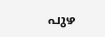പുഴ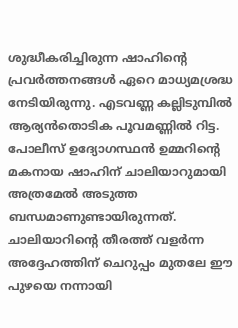ശുദ്ധീകരിച്ചിരുന്ന ഷാഹിന്റെ പ്രവർത്തനങ്ങൾ ഏറെ മാധ്യമശ്രദ്ധ നേടിയിരുന്നു. എടവണ്ണ കല്ലിടുമ്പിൽ ആര്യൻതൊടിക പൂവമണ്ണിൽ റിട്ട. പോലീസ് ഉദ്യോഗസ്ഥൻ ഉമ്മറിന്റെ മകനായ ഷാഹിന് ചാലിയാറുമായി അത്രമേൽ അടുത്ത ബന്ധമാണുണ്ടായിരുന്നത്. ചാലിയാറിന്റെ തീരത്ത് വളർന്ന അദ്ദേഹത്തിന് ചെറുപ്പം മുതലേ ഈ പുഴയെ നന്നായി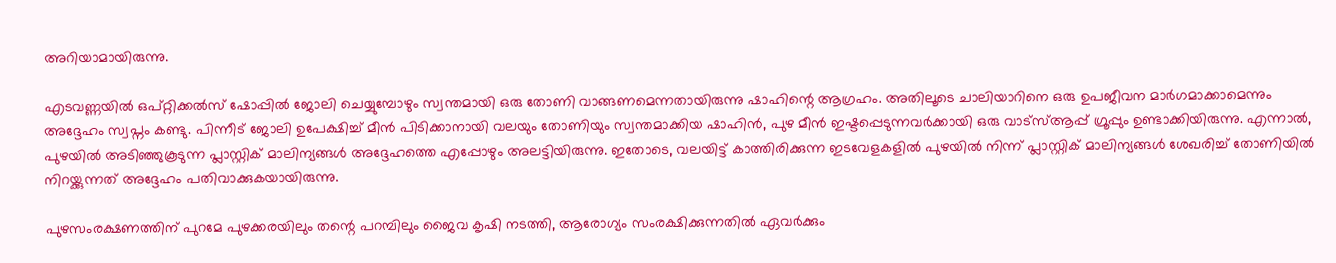അറിയാമായിരുന്നു.

എടവണ്ണയിൽ ഒപ്റ്റിക്കൽസ് ഷോപ്പിൽ ജോലി ചെയ്യുമ്പോഴും സ്വന്തമായി ഒരു തോണി വാങ്ങണമെന്നതായിരുന്നു ഷാഹിന്റെ ആഗ്രഹം. അതിലൂടെ ചാലിയാറിനെ ഒരു ഉപജീവന മാർഗമാക്കാമെന്നും അദ്ദേഹം സ്വപ്നം കണ്ടു. പിന്നീട് ജോലി ഉപേക്ഷിച്ച് മീൻ പിടിക്കാനായി വലയും തോണിയും സ്വന്തമാക്കിയ ഷാഹിൻ, പുഴ മീൻ ഇഷ്ടപ്പെടുന്നവർക്കായി ഒരു വാട്സ്ആപ്പ് ഗ്രൂപ്പും ഉണ്ടാക്കിയിരുന്നു. എന്നാൽ, പുഴയിൽ അടിഞ്ഞുകൂടുന്ന പ്ലാസ്റ്റിക് മാലിന്യങ്ങൾ അദ്ദേഹത്തെ എപ്പോഴും അലട്ടിയിരുന്നു. ഇതോടെ, വലയിട്ട് കാത്തിരിക്കുന്ന ഇടവേളകളിൽ പുഴയിൽ നിന്ന് പ്ലാസ്റ്റിക് മാലിന്യങ്ങൾ ശേഖരിച്ച് തോണിയിൽ നിറയ്ക്കുന്നത് അദ്ദേഹം പതിവാക്കുകയായിരുന്നു.

പുഴസംരക്ഷണത്തിന് പുറമേ പുഴക്കരയിലും തന്റെ പറമ്പിലും ജൈവ കൃഷി നടത്തി, ആരോഗ്യം സംരക്ഷിക്കുന്നതിൽ ഏവർക്കും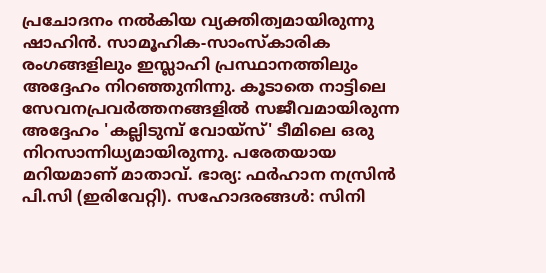പ്രചോദനം നൽകിയ വ്യക്തിത്വമായിരുന്നു ഷാഹിൻ. സാമൂഹിക-സാംസ്കാരിക രംഗങ്ങളിലും ഇസ്ലാഹി പ്രസ്ഥാനത്തിലും അദ്ദേഹം നിറഞ്ഞുനിന്നു. കൂടാതെ നാട്ടിലെ സേവനപ്രവർത്തനങ്ങളിൽ സജീവമായിരുന്ന അദ്ദേഹം 'കല്ലിടുമ്പ് വോയ്സ്' ടീമിലെ ഒരു നിറസാന്നിധ്യമായിരുന്നു. പരേതയായ മറിയമാണ് മാതാവ്. ഭാര്യ: ഫർഹാന നസ്രിൻ പി.സി (ഇരിവേറ്റി). സഹോദരങ്ങൾ: സിനി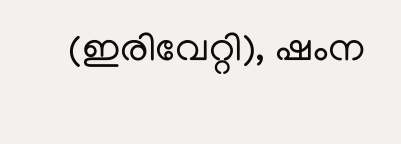(ഇരിവേറ്റി), ഷംന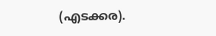(എടക്കര).